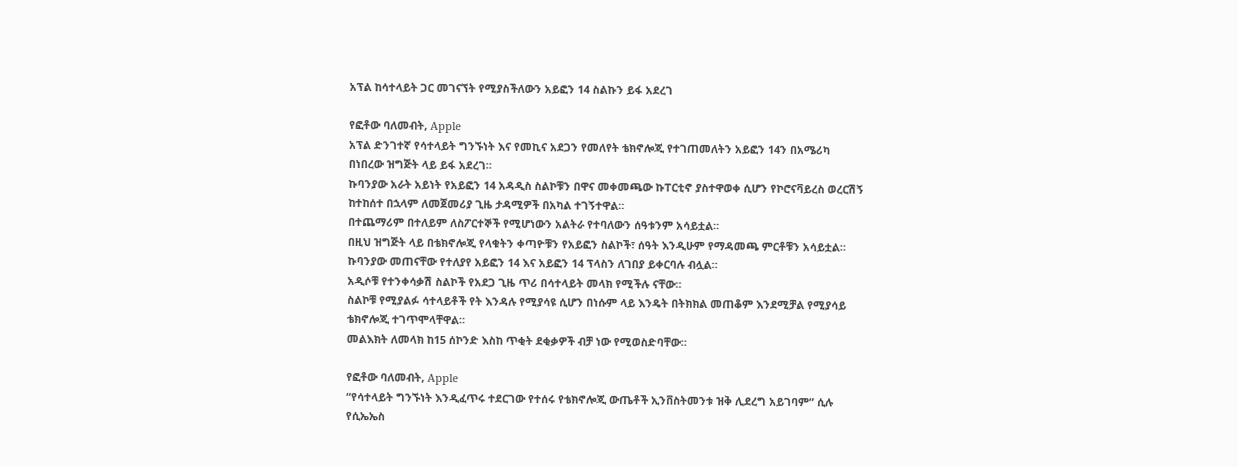አፕል ከሳተላይት ጋር መገናኘት የሚያስችለውን አይፎን 14 ስልኩን ይፋ አደረገ

የፎቶው ባለመብት, Apple
አፕል ድንገተኛ የሳተላይት ግንኙነት እና የመኪና አደጋን የመለየት ቴክኖሎጂ የተገጠመለትን አይፎን 14ን በአሜሪካ በነበረው ዝግጅት ላይ ይፋ አደረገ።
ኩባንያው አራት አይነት የአይፎን 14 አዳዲስ ስልኮቹን በዋና መቀመጫው ኩፐርቲኖ ያስተዋወቀ ሲሆን የኮሮናቫይረስ ወረርሽኝ ከተከሰተ በኋላም ለመጀመሪያ ጊዜ ታዳሚዎች በአካል ተገኝተዋል።
በተጨማሪም በተለይም ለስፖርተኞች የሚሆነውን አልትራ የተባለውን ሰዓቱንም አሳይቷል።
በዚህ ዝግጅት ላይ በቴክኖሎጂ የላቁትን ቀጣዮቹን የአይፎን ስልኮች፣ ሰዓት እንዲሁም የማዳመጫ ምርቶቹን አሳይቷል።
ኩባንያው መጠናቸው የተለያየ አይፎን 14 እና አይፎን 14 ፕላስን ለገበያ ይቀርባሉ ብሏል።
አዲሶቹ የተንቀሳቃሽ ስልኮች የአደጋ ጊዜ ጥሪ በሳተላይት መላክ የሚችሉ ናቸው።
ስልኮቹ የሚያልፉ ሳተላይቶች የት እንዳሉ የሚያሳዩ ሲሆን በነሱም ላይ እንዴት በትክክል መጠቆም እንደሚቻል የሚያሳይ ቴክኖሎጂ ተገጥሞላቸዋል።
መልእክት ለመላክ ከ15 ሰኮንድ እስከ ጥቂት ደቂቃዎች ብቻ ነው የሚወስድባቸው።

የፎቶው ባለመብት, Apple
“የሳተላይት ግንኙነት እንዲፈጥሩ ተደርገው የተሰሩ የቴክኖሎጂ ውጤቶች ኢንቨስትመንቱ ዝቅ ሊደረግ አይገባም” ሲሉ የሲኤኤስ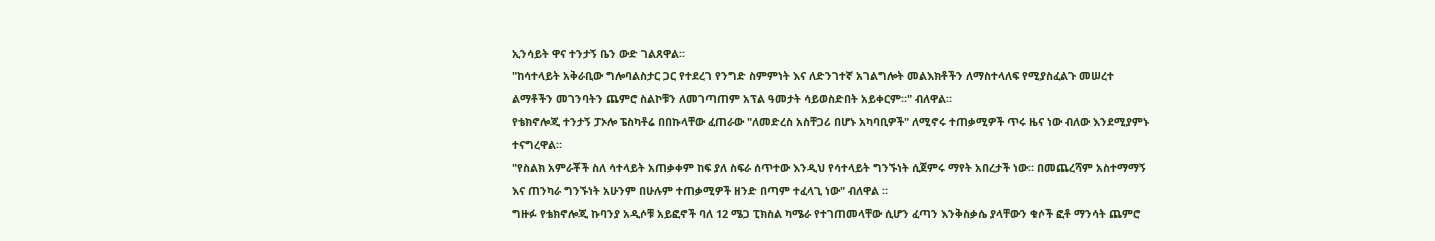ኢንሳይት ዋና ተንታኝ ቤን ውድ ገልጸዋል።
"ከሳተላይት አቅራቢው ግሎባልስታር ጋር የተደረገ የንግድ ስምምነት እና ለድንገተኛ አገልግሎት መልእክቶችን ለማስተላለፍ የሚያስፈልጉ መሠረተ ልማቶችን መገንባትን ጨምሮ ስልኮቹን ለመገጣጠም አፕል ዓመታት ሳይወስድበት አይቀርም።" ብለዋል።
የቴክኖሎጂ ተንታኝ ፓኦሎ ፔስካቶሬ በበኩላቸው ፈጠራው "ለመድረስ አስቸጋሪ በሆኑ አካባቢዎች" ለሚኖሩ ተጠቃሚዎች ጥሩ ዜና ነው ብለው እንደሚያምኑ ተናግረዋል።
"የስልክ አምራቾች ስለ ሳተላይት አጠቃቀም ከፍ ያለ ስፍራ ሰጥተው እንዲህ የሳተላይት ግንኙነት ሲጀምሩ ማየት አበረታች ነው። በመጨረሻም አስተማማኝ እና ጠንካራ ግንኙነት አሁንም በሁሉም ተጠቃሚዎች ዘንድ በጣም ተፈላጊ ነው" ብለዋል ።
ግዙፉ የቴክኖሎጂ ኩባንያ አዲሶቹ አይፎኖች ባለ 12 ሜጋ ፒክስል ካሜራ የተገጠመላቸው ሲሆን ፈጣን እንቅስቃሴ ያላቸውን ቁሶች ፎቶ ማንሳት ጨምሮ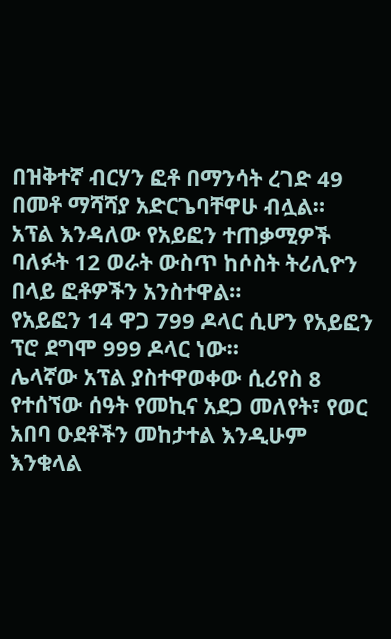በዝቅተኛ ብርሃን ፎቶ በማንሳት ረገድ 49 በመቶ ማሻሻያ አድርጌባቸዋሁ ብሏል።
አፕል እንዳለው የአይፎን ተጠቃሚዎች ባለፉት 12 ወራት ውስጥ ከሶስት ትሪሊዮን በላይ ፎቶዎችን አንስተዋል።
የአይፎን 14 ዋጋ 799 ዶላር ሲሆን የአይፎን ፕሮ ደግሞ 999 ዶላር ነው።
ሌላኛው አፕል ያስተዋወቀው ሲሪየስ 8 የተሰኘው ሰዓት የመኪና አደጋ መለየት፣ የወር አበባ ዑደቶችን መከታተል እንዲሁም እንቁላል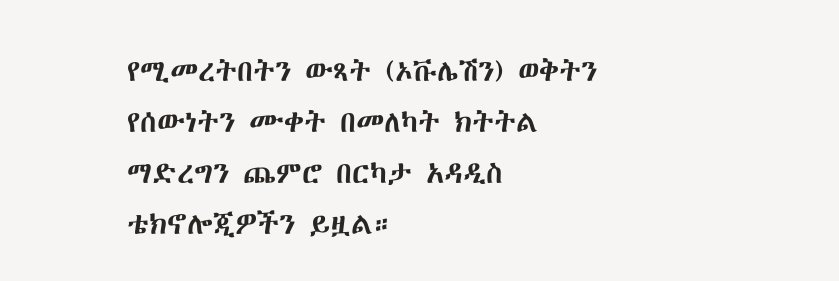የሚመረትበትን ውጻት (ኦቩሌሽን) ወቅትን የሰውነትን ሙቀት በመለካት ክትትል ማድረግን ጨምሮ በርካታ አዳዲስ ቴክኖሎጂዎችን ይዟል።